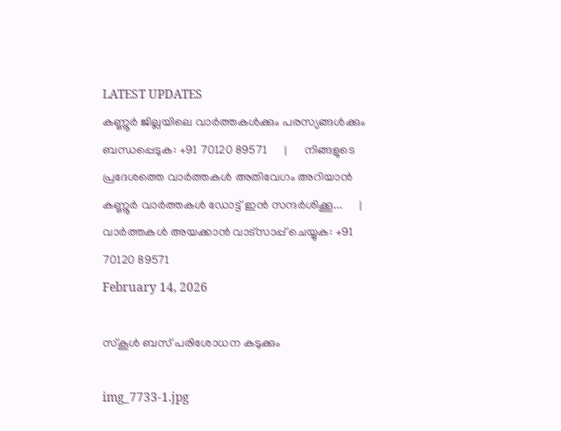LATEST UPDATES
കണ്ണൂർ ജില്ലയിലെ വാർത്തകൾക്കും പരസ്യങ്ങൾക്കും ബന്ധപ്പെടുക: +91 70120 89571      |      നിങ്ങളുടെ പ്രദേശത്തെ വാർത്തകൾ അതിവേഗം അറിയാൻ കണ്ണൂർ വാർത്തകൾ ഡോട്ട് ഇൻ സന്ദർശിക്കൂ...      |      വാർത്തകൾ അയക്കാൻ വാട്സാപ്പ് ചെയ്യുക: +91 70120 89571
February 14, 2026

സ്കൂൾ ബസ് പരിശോധന കടുക്കും

img_7733-1.jpg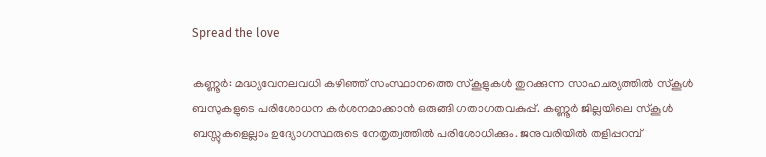Spread the love

കണ്ണൂർ: മദ്ധ്യവേനലവധി കഴിഞ്ഞ് സംസ്ഥാനത്തെ സ്കൂളുകൾ തുറക്കുന്ന സാഹചര്യത്തിൽ സ്കൂൾ ബസുകളുടെ പരിശോധന കർശനമാക്കാൻ ഒരുങ്ങി ഗതാഗതവകുപ്പ്. കണ്ണൂർ ജില്ലയിലെ സ്കൂൾ ബസ്സുകളെല്ലാം ഉദ്യോഗസ്ഥരുടെ നേതൃത്വത്തിൽ പരിശോധിക്കും. ജനുവരിയിൽ തളിപ്പറമ്പ്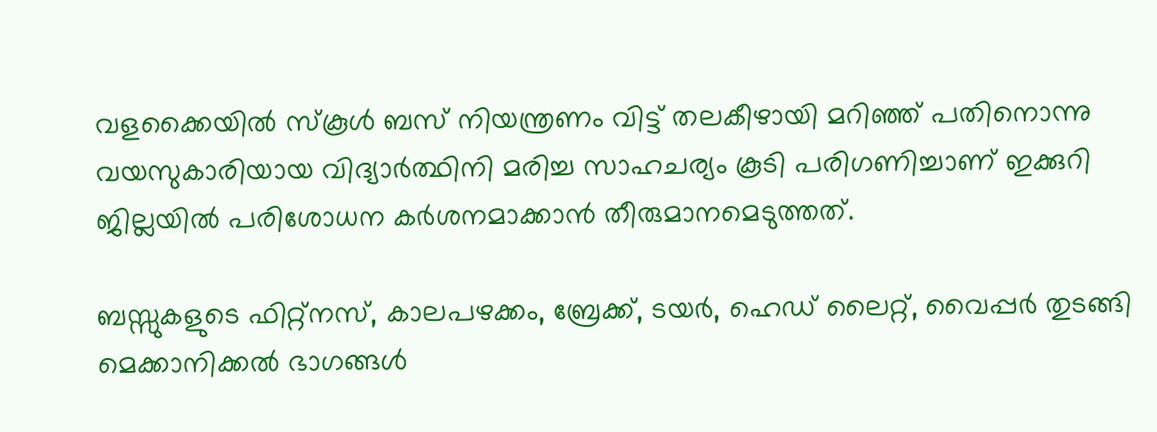വളക്കൈയിൽ സ്കൂൾ ബസ് നിയന്ത്രണം വിട്ട് തലകീഴായി മറിഞ്ഞ് പതിനൊന്നു വയസുകാരിയായ വിദ്യാർത്ഥിനി മരിച്ച സാഹചര്യം കൂടി പരിഗണിച്ചാണ് ഇക്കുറി ജില്ലയിൽ പരിശോധന കർശനമാക്കാൻ തീരുമാനമെടുത്തത്.

ബസ്സുകളുടെ ഫിറ്റ്നസ്, കാലപഴക്കം, ബ്രേക്ക്, ടയർ, ഹെഡ് ലൈറ്റ്, വൈപ്പർ തുടങ്ങി മെക്കാനിക്കൽ ഭാഗങ്ങൾ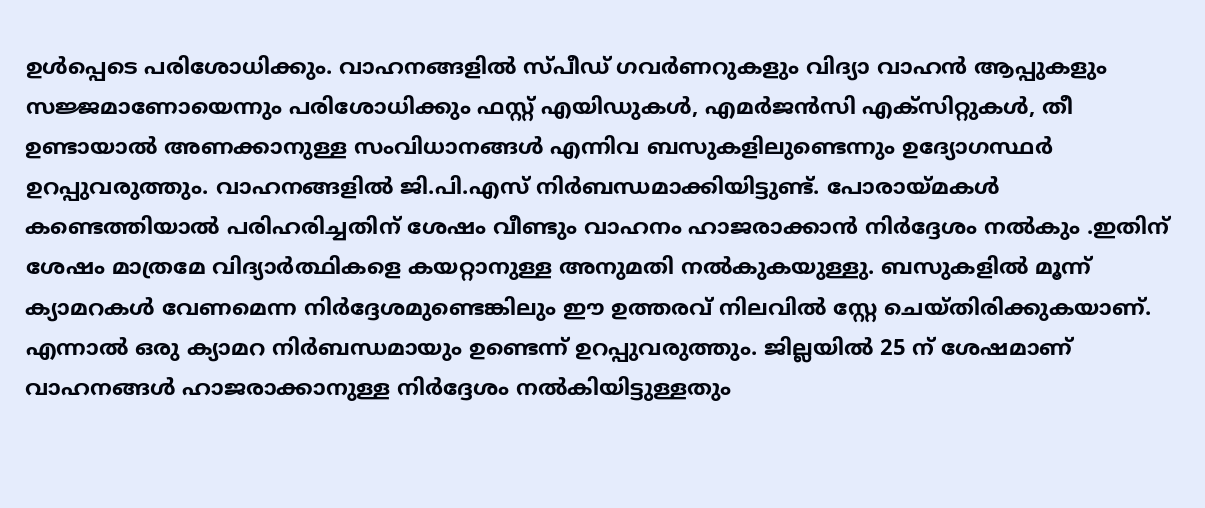ഉൾപ്പെടെ പരിശോധിക്കും. വാഹനങ്ങളിൽ സ്പീഡ് ഗവർണറുകളും വിദ്യാ വാഹൻ ആപ്പുകളും സജ്ജമാണോയെന്നും പരിശോധിക്കും ഫസ്റ്റ് എയിഡുകൾ, എമർജൻസി എക്സിറ്റുകൾ, തീ ഉണ്ടായാൽ അണക്കാനുള്ള സംവിധാനങ്ങൾ എന്നിവ ബസുകളിലുണ്ടെന്നും ഉദ്യോഗസ്ഥർ ഉറപ്പുവരുത്തും. വാഹനങ്ങളിൽ ജി.പി.എസ് നിർബന്ധമാക്കിയിട്ടുണ്ട്. പോരായ്മകൾ കണ്ടെത്തിയാൽ പരിഹരിച്ചതിന് ശേഷം വീണ്ടും വാഹനം ഹാജരാക്കാൻ നിർദ്ദേശം നൽകും .ഇതിന് ശേഷം മാത്രമേ വിദ്യാർത്ഥികളെ കയറ്റാനുള്ള അനുമതി നൽകുകയുള്ളു. ബസുകളിൽ മൂന്ന് ക്യാമറകൾ വേണമെന്ന നിർദ്ദേശമുണ്ടെങ്കിലും ഈ ഉത്തരവ് നിലവിൽ സ്റ്റേ ചെയ്തിരിക്കുകയാണ്. എന്നാൽ ഒരു ക്യാമറ നിർബന്ധമായും ഉണ്ടെന്ന് ഉറപ്പുവരുത്തും. ജില്ലയിൽ 25 ന് ശേഷമാണ് വാഹനങ്ങൾ ഹാജരാക്കാനുള്ള നിർദ്ദേശം നൽകിയിട്ടുള്ളതും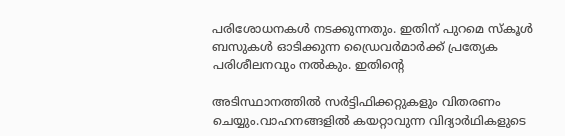പരിശോധനകൾ നടക്കുന്നതും. ഇതിന് പുറമെ സ്കൂൾ ബസുകൾ ഓടിക്കുന്ന ഡ്രൈവർമാർക്ക് പ്രത്യേക പരിശീലനവും നൽകും. ഇതിന്റെ

അടിസ്ഥാനത്തിൽ സർട്ടിഫിക്കറ്റുകളും വിതരണം ചെയ്യും.വാഹനങ്ങളിൽ കയറ്റാവുന്ന വിദ്യാർഥികളുടെ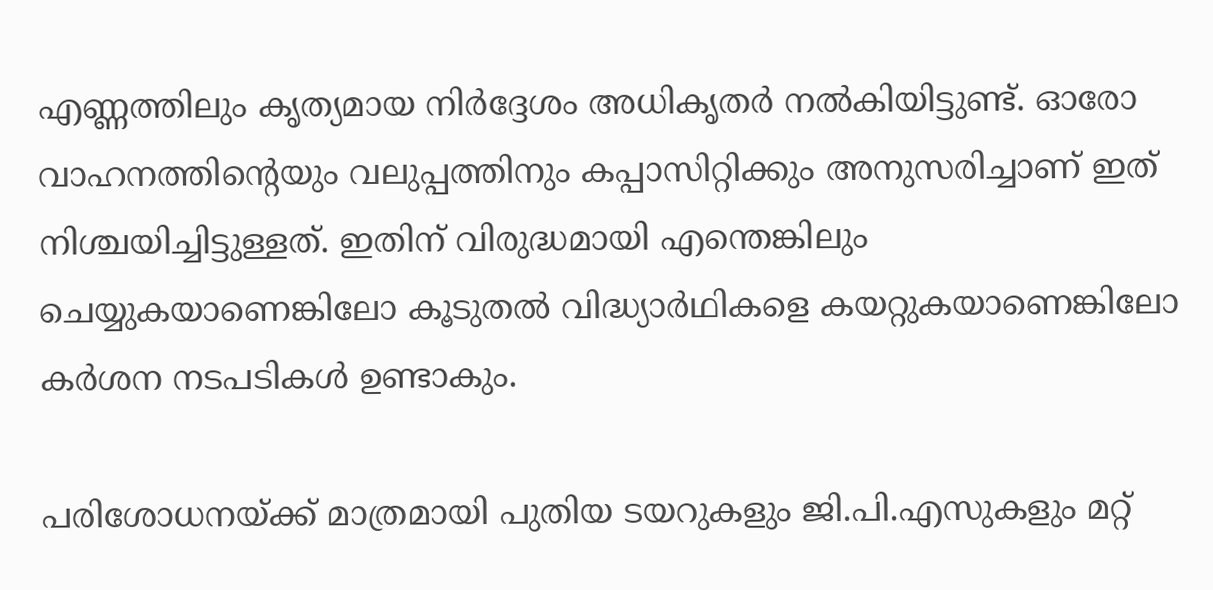എണ്ണത്തിലും കൃത്യമായ നിർദ്ദേശം അധികൃത‌ർ നൽകിയിട്ടുണ്ട്. ഓരോ വാഹനത്തിന്റെയും വലുപ്പത്തിനും കപ്പാസിറ്റിക്കും അനുസരിച്ചാണ് ഇത് നിശ്ചയിച്ചിട്ടുള്ളത്. ഇതിന് വിരുദ്ധമായി എന്തെങ്കിലും ചെയ്യുകയാണെങ്കിലോ കൂടുതൽ വിദ്ധ്യാർഥികളെ കയറ്റുകയാണെങ്കിലോ കർശന നടപടികൾ ഉണ്ടാകും.

പരിശോധനയ്ക്ക് മാത്രമായി പുതിയ ടയറുകളും ജി.പി.എസുകളും മറ്റ്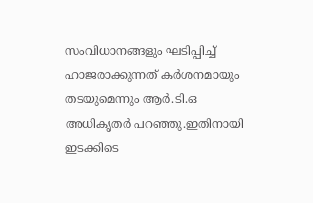സംവിധാനങ്ങളും ഘടിപ്പിച്ച് ഹാജരാക്കുന്നത് കർശനമായും തടയുമെന്നും ആർ.ടി.ഒ അധികൃതർ പറഞ്ഞു.ഇതിനായി ഇടക്കിടെ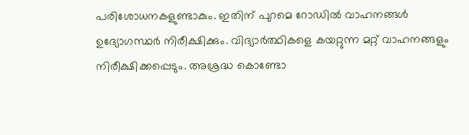പരിശോധനകളുണ്ടാകും. ഇതിന് പുറമെ റോഡിൽ വാഹനങ്ങൾ ഉദ്യോഗസ്ഥർ നിരീക്ഷിക്കും. വിദ്യാർത്ഥികളെ കയറ്റുന്ന മറ്റ് വാഹനങ്ങളും നിരീക്ഷിക്കപ്പെടും. അശ്രദ്ധ കൊണ്ടോ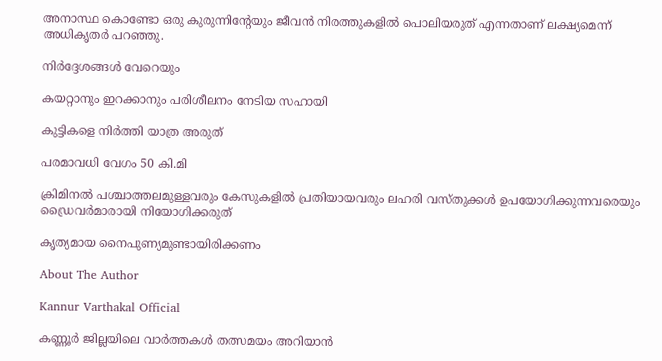അനാസ്ഥ കൊണ്ടോ ഒരു കുരുന്നിന്റേയും ജീവൻ നിരത്തുകളിൽ പൊലിയരുത് എന്നതാണ് ലക്ഷ്യമെന്ന് അധികൃതർ പറഞ്ഞു.

നിർദ്ദേശങ്ങൾ വേറെയും

കയറ്റാനും ഇറക്കാനും പരിശീലനം നേടിയ സഹായി

കുട്ടികളെ നിർത്തി യാത്ര അരുത്

പരമാവധി വേഗം 50 കി.മി

ക്രിമിനൽ പശ്ചാത്തലമുള്ളവരും കേസുകളിൽ പ്രതിയായവരും ലഹരി വസ്തുക്കൾ ഉപയോഗിക്കുന്നവരെയും ഡ്രൈവർമാരായി നിയോഗിക്കരുത്

കൃത്യമായ നൈപുണ്യമുണ്ടായിരിക്കണം

About The Author

Kannur Varthakal Official

കണ്ണൂർ ജില്ലയിലെ വാർത്തകൾ തത്സമയം അറിയാൻ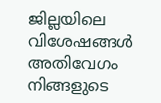ജില്ലയിലെ വിശേഷങ്ങൾ അതിവേഗം നിങ്ങളുടെ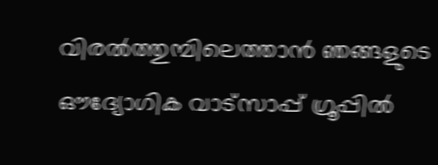വിരൽത്തുമ്പിലെത്താൻ ഞങ്ങളുടെ ഔദ്യോഗിക വാട്സാപ്പ് ഗ്രൂപ്പിൽ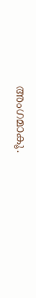അംഗമാകൂ.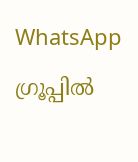WhatsApp ഗ്രൂപ്പിൽ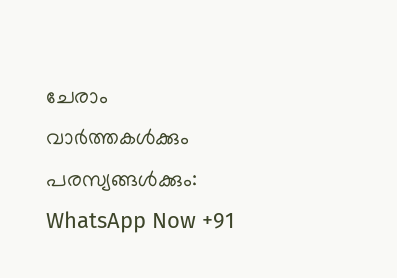ചേരാം
വാർത്തകൾക്കും പരസ്യങ്ങൾക്കും: WhatsApp Now +91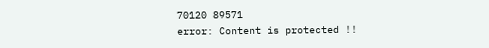70120 89571
error: Content is protected !!